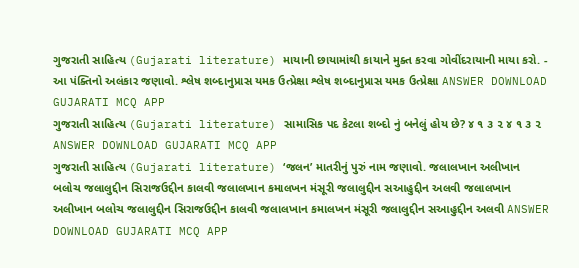ગુજરાતી સાહિત્ય (Gujarati literature) માયાની છાયામાંથી કાયાને મુક્ત કરવા ગોવીંદરાયાની માયા કરો. - આ પંક્તિનો અલંકાર જણાવો. શ્લેષ શબ્દાનુપ્રાસ યમક ઉત્પ્રેક્ષા શ્લેષ શબ્દાનુપ્રાસ યમક ઉત્પ્રેક્ષા ANSWER DOWNLOAD GUJARATI MCQ APP
ગુજરાતી સાહિત્ય (Gujarati literature) સામાસિક પદ કેટલા શબ્દો નું બનેલું હોય છે? ૪ ૧ ૩ ૨ ૪ ૧ ૩ ૨ ANSWER DOWNLOAD GUJARATI MCQ APP
ગુજરાતી સાહિત્ય (Gujarati literature) ‘જલન’ માતરીનું પુરું નામ જણાવો. જલાલખાન અલીખાન બલોચ જલાલુદ્દીન સિરાજઉદ્દીન કાલવી જલાલખાન કમાલખન મંસૂરી જલાલુદ્દીન સઆહુદ્દીન અલવી જલાલખાન અલીખાન બલોચ જલાલુદ્દીન સિરાજઉદ્દીન કાલવી જલાલખાન કમાલખન મંસૂરી જલાલુદ્દીન સઆહુદ્દીન અલવી ANSWER DOWNLOAD GUJARATI MCQ APP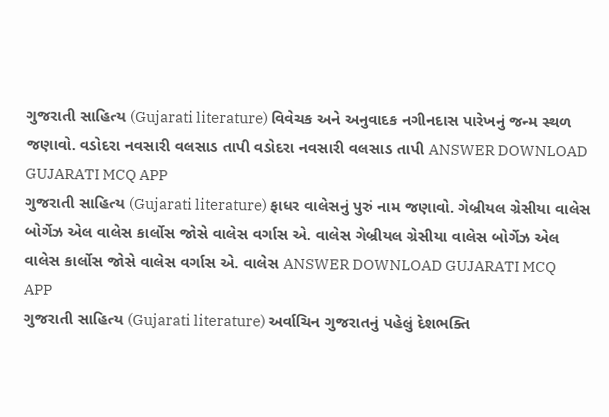ગુજરાતી સાહિત્ય (Gujarati literature) વિવેચક અને અનુવાદક નગીનદાસ પારેખનું જન્મ સ્થળ જણાવો. વડોદરા નવસારી વલસાડ તાપી વડોદરા નવસારી વલસાડ તાપી ANSWER DOWNLOAD GUJARATI MCQ APP
ગુજરાતી સાહિત્ય (Gujarati literature) ફાધર વાલેસનું પુરું નામ જણાવો. ગેબ્રીયલ ગ્રેસીયા વાલેસ બોર્ગેઝ એલ વાલેસ કાર્લોસ જોસે વાલેસ વર્ગાસ એ. વાલેસ ગેબ્રીયલ ગ્રેસીયા વાલેસ બોર્ગેઝ એલ વાલેસ કાર્લોસ જોસે વાલેસ વર્ગાસ એ. વાલેસ ANSWER DOWNLOAD GUJARATI MCQ APP
ગુજરાતી સાહિત્ય (Gujarati literature) અર્વાચિન ગુજરાતનું પહેલું દેશભક્તિ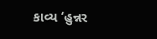કાવ્ય ‘હુન્નર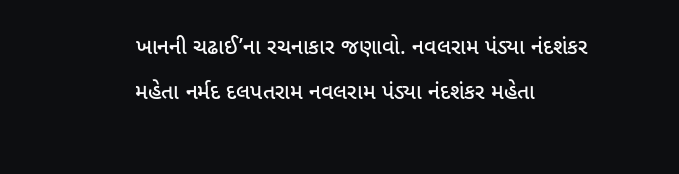ખાનની ચઢાઈ’ના રચનાકાર જણાવો. નવલરામ પંડ્યા નંદશંકર મહેતા નર્મદ દલપતરામ નવલરામ પંડ્યા નંદશંકર મહેતા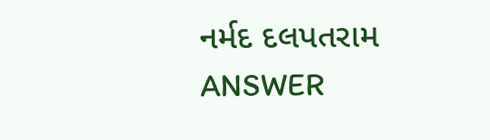નર્મદ દલપતરામ ANSWER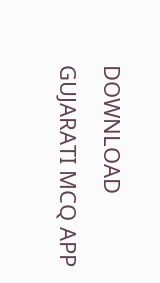DOWNLOAD GUJARATI MCQ APP